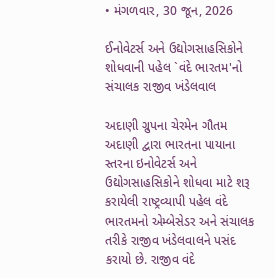• મંગળવાર, 30 જૂન, 2026

ઈનોવેટર્સ અને ઉદ્યોગસાહસિકોને શોધવાની પહેલ `વંદે ભારતમ'નો સંચાલક રાજીવ ખંડેલવાલ

અદાણી ગ્રુપના ચેરમેન ગૌતમ અદાણી દ્વારા ભારતના પાયાના સ્તરના ઇનોવેટર્સ અને ઉદ્યોગસાહસિકોને શોધવા માટે શરૂ કરાયેલી રાષ્ટ્રવ્યાપી પહેલ વંદે ભારતમનો એમ્બેસેડર અને સંચાલક તરીકે રાજીવ ખંડેલવાલને પસંદ કરાયો છે. રાજીવ વંદે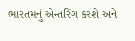ભારતમનું એન્તરિંગ કરશે અને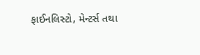ફાઈનલિસ્ટો, મેન્ટર્સ તથા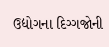ઉદ્યોગના દિગ્ગજોની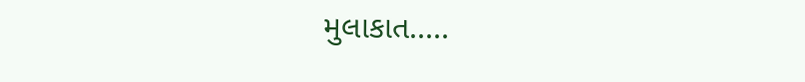મુલાકાત.....